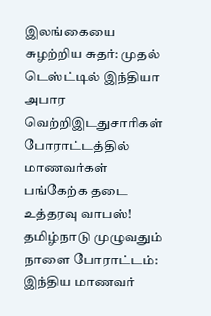இலங்கையை சுழற்றிய சுதர்: முதல் டெஸ்ட்டில் இந்தியா அபார வெற்றிஇடதுசாரிகள் போராட்டத்தில் மாணவர்கள் பங்கேற்க தடை உத்தரவு வாபஸ்! தமிழ்நாடு முழுவதும் நாளை போராட்டம்: இந்திய மாணவர்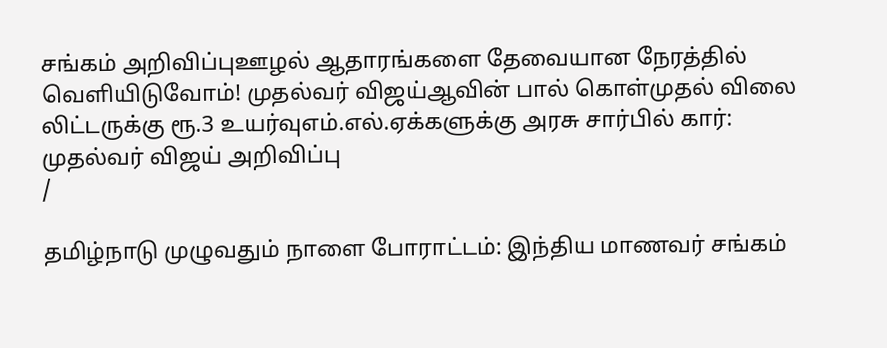சங்கம் அறிவிப்புஊழல் ஆதாரங்களை தேவையான நேரத்தில் வெளியிடுவோம்! முதல்வர் விஜய்ஆவின் பால் கொள்முதல் விலை லிட்டருக்கு ரூ.3 உயர்வுஎம்.எல்.ஏக்களுக்கு அரசு சார்பில் கார்: முதல்வர் விஜய் அறிவிப்பு
/

தமிழ்நாடு முழுவதும் நாளை போராட்டம்: இந்திய மாணவர் சங்கம்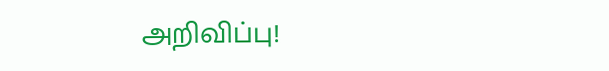அறிவிப்பு!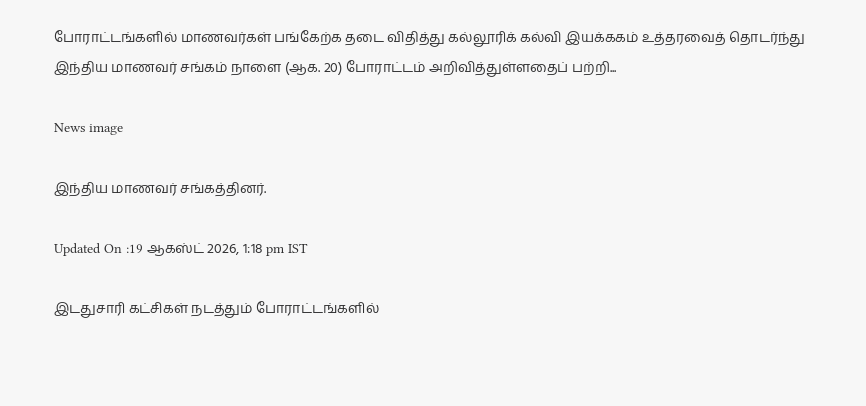போராட்டங்களில் மாணவர்கள் பங்கேற்க தடை விதித்து கல்லூரிக் கல்வி இயக்ககம் உத்தரவைத் தொடர்ந்து இந்திய மாணவர் சங்கம் நாளை (ஆக. 20) போராட்டம் அறிவித்துள்ளதைப் பற்றி...

News image

இந்திய மாணவர் சங்கத்தினர்.

Updated On :19 ஆகஸ்ட் 2026, 1:18 pm IST

இடதுசாரி கட்சிகள் நடத்தும் போராட்டங்களில்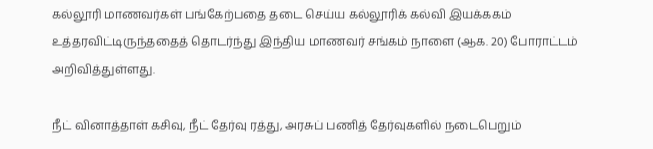கல்லூரி மாணவர்கள் பங்கேற்பதை தடை செய்ய கல்லூரிக் கல்வி இயக்ககம் உத்தரவிட்டிருந்ததைத் தொடர்ந்து இந்திய மாணவர் சங்கம் நாளை (ஆக. 20) போராட்டம் அறிவித்துள்ளது.

நீட் வினாத்தாள் கசிவு, நீட் தேர்வு ரத்து, அரசுப் பணித் தேர்வுகளில் நடைபெறும்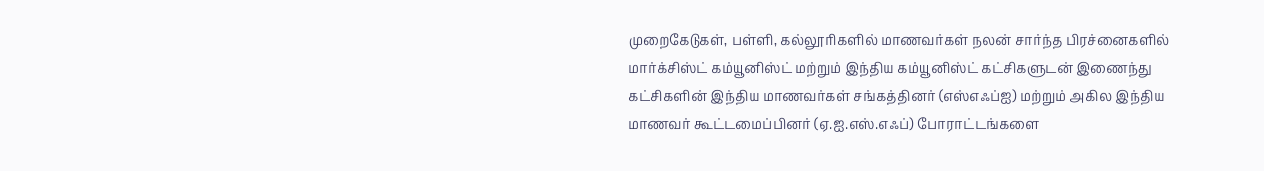முறைகேடுகள், பள்ளி, கல்லூரிகளில் மாணவர்கள் நலன் சார்ந்த பிரச்னைகளில் மார்க்சிஸ்ட் கம்யூனிஸ்ட் மற்றும் இந்திய கம்யூனிஸ்ட் கட்சிகளுடன் இணைந்து கட்சிகளின் இந்திய மாணவர்கள் சங்கத்தினர் (எஸ்எஃப்ஐ) மற்றும் அகில இந்திய மாணவர் கூட்டமைப்பினர் (ஏ.ஐ.எஸ்.எஃப்) போராட்டங்களை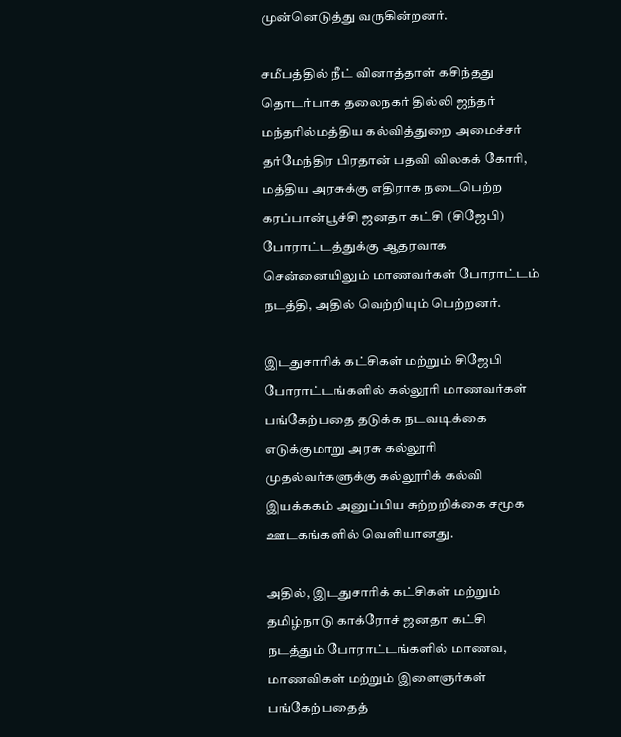முன்னெடுத்து வருகின்றனர்.

சமீபத்தில் நீட் வினாத்தாள் கசிந்தது தொடர்பாக தலைநகர் தில்லி ஜந்தர் மந்தரில்மத்திய கல்வித்துறை அமைச்சர் தர்மேந்திர பிரதான் பதவி விலகக் கோரி, மத்திய அரசுக்கு எதிராக நடைபெற்ற கரப்பான்பூச்சி ஜனதா கட்சி (சிஜேபி) போராட்டத்துக்கு ஆதரவாக சென்னையிலும் மாணவர்கள் போராட்டம் நடத்தி, அதில் வெற்றியும் பெற்றனர்.

இடதுசாரிக் கட்சிகள் மற்றும் சிஜேபி போராட்டங்களில் கல்லூரி மாணவர்கள் பங்கேற்பதை தடுக்க நடவடிக்கை எடுக்குமாறு அரசு கல்லூரி முதல்வர்களுக்கு கல்லூரிக் கல்வி இயக்ககம் அனுப்பிய சுற்றறிக்கை சமூக ஊடகங்களில் வெளியானது.

அதில், இடதுசாரிக் கட்சிகள் மற்றும் தமிழ்நாடு காக்ரோச் ஜனதா கட்சி நடத்தும் போராட்டங்களில் மாணவ, மாணவிகள் மற்றும் இளைஞர்கள் பங்கேற்பதைத்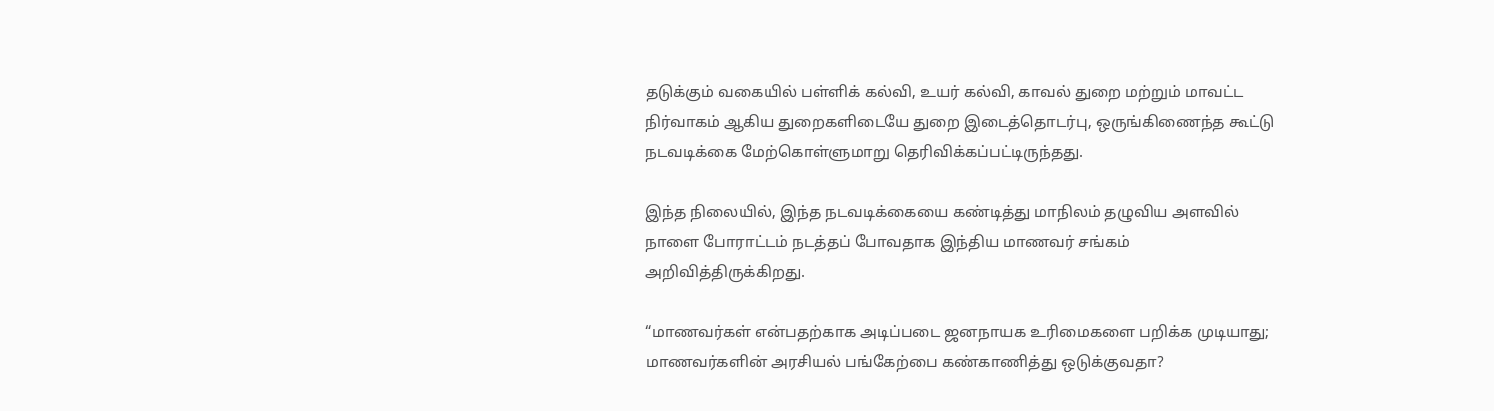தடுக்கும் வகையில் பள்ளிக் கல்வி, உயர் கல்வி, காவல் துறை மற்றும் மாவட்ட நிர்வாகம் ஆகிய துறைகளிடையே துறை இடைத்தொடர்பு, ஒருங்கிணைந்த கூட்டு நடவடிக்கை மேற்கொள்ளுமாறு தெரிவிக்கப்பட்டிருந்தது.

இந்த நிலையில், இந்த நடவடிக்கையை கண்டித்து மாநிலம் தழுவிய அளவில் நாளை போராட்டம் நடத்தப் போவதாக இந்திய மாணவர் சங்கம் அறிவித்திருக்கிறது.

“மாணவர்கள் என்பதற்காக அடிப்படை ஜனநாயக உரிமைகளை பறிக்க முடியாது; மாணவர்களின் அரசியல் பங்கேற்பை கண்காணித்து ஒடுக்குவதா?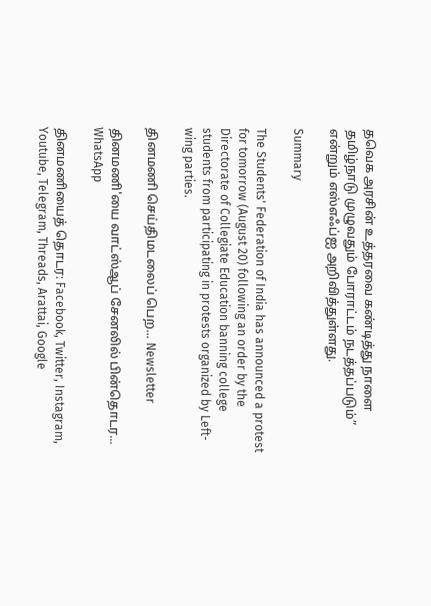தவெக அரசின் உத்தரவை கண்டித்து நாளை தமிழ்நாடு முழுவதும் போராட்டம் நடத்தப்படும்” என்றும் எஸ்எஃப்ஐ அறிவித்துள்ளது.

Summary

The Students' Federation of India has announced a protest for tomorrow (August 20) following an order by the Directorate of Collegiate Education banning college students from participating in protests organized by Left-wing parties.

தினமணி செய்திமடலைப் பெற... Newsletter

தினமணி'யை வாட்ஸ்ஆப் சேனலில் பின்தொடர... WhatsApp

தினமணியைத் தொடர: Facebook, Twitter, Instagram, Youtube, Telegram, Threads, Arattai, Google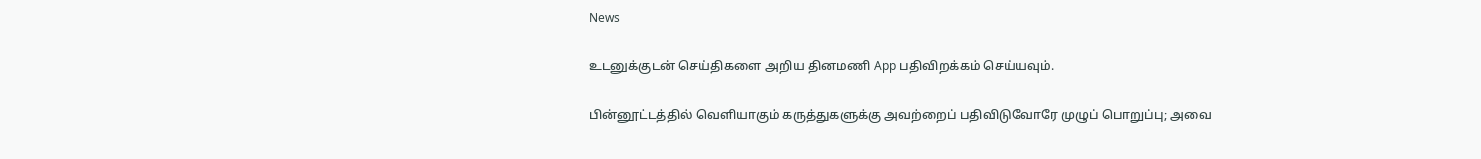News

உடனுக்குடன் செய்திகளை அறிய தினமணி App பதிவிறக்கம் செய்யவும்.

பின்னூட்டத்தில் வெளியாகும் கருத்துகளுக்கு அவற்றைப் பதிவிடுவோரே முழுப் பொறுப்பு; அவை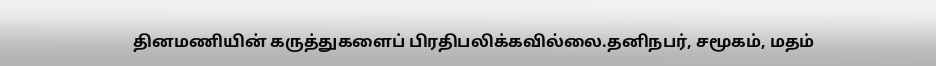தினமணியின் கருத்துகளைப் பிரதிபலிக்கவில்லை.தனிநபர், சமூகம், மதம்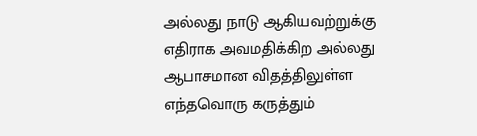அல்லது நாடு ஆகியவற்றுக்கு எதிராக அவமதிக்கிற அல்லது ஆபாசமான விதத்திலுள்ள எந்தவொரு கருத்தும்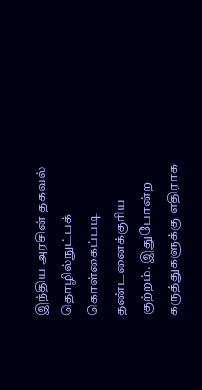இந்திய அரசின் தகவல் தொழில்நுட்பக் கொள்கைப்படி தண்டனைக்குரிய குற்றம். இதுபோன்ற கருத்துகளுக்கு எதிராக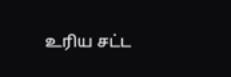உரிய சட்ட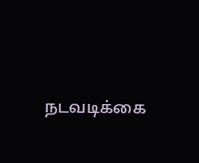நடவடிக்கை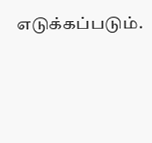எடுக்கப்படும்.